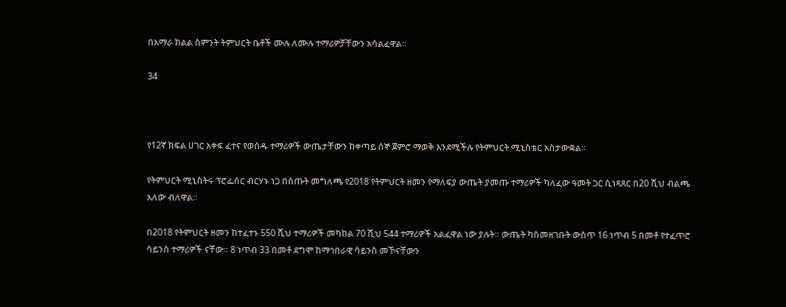በአማራ ክልል ስምንት ትምህርት ቤቶች ሙሉ ለሙሉ ተማሪዎቻቸውን አሳልፈዋል።

34



የ12ኛ ክፍል ሀገር አቀፍ ፈተና የወሰዱ ተማሪዎች ውጤታቸውን ከቀጣይ ሰኞ ጀምሮ ማወቅ እንደሚችሉ የትምህርት ሚኒስቴር አስታውቋል።

የትምህርት ሚኒስትሩ ፕሮፌሰር ብርሃኑ ነጋ በሰጡት መግለጫ የ2018 የትምህርት ዘመን የማለፍያ ውጤት ያመጡ ተማሪዎች ካለፈው ዓመት ጋር ሲነጻጸር በ20 ሺህ ብልጫ አለው ብለዋል።

በ2018 የትምህርት ዘመን ከተፈተኑ 550 ሺህ ተማሪዎች መካከል 70 ሺህ 544 ተማሪዎች አልፈዋል ነው ያሉት። ውጤት ካስመዘገቡት ውስጥ 16 ነጥብ 5 በመቶ የተፈጥሮ ሳይንስ ተማሪዎች ናቸው። 8 ነጥብ 33 በመቶ ደግሞ ከማኅበራዊ ሳይንስ መኾናቸውን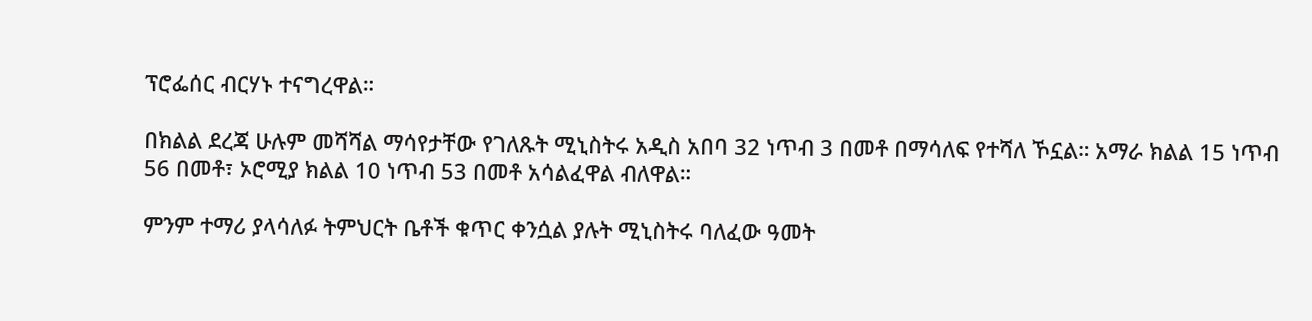ፕሮፌሰር ብርሃኑ ተናግረዋል።

በክልል ደረጃ ሁሉም መሻሻል ማሳየታቸው የገለጹት ሚኒስትሩ አዲስ አበባ 32 ነጥብ 3 በመቶ በማሳለፍ የተሻለ ኾኗል። አማራ ክልል 15 ነጥብ 56 በመቶ፣ ኦሮሚያ ክልል 10 ነጥብ 53 በመቶ አሳልፈዋል ብለዋል።

ምንም ተማሪ ያላሳለፉ ትምህርት ቤቶች ቁጥር ቀንሷል ያሉት ሚኒስትሩ ባለፈው ዓመት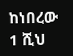ከነበረው 1 ሺህ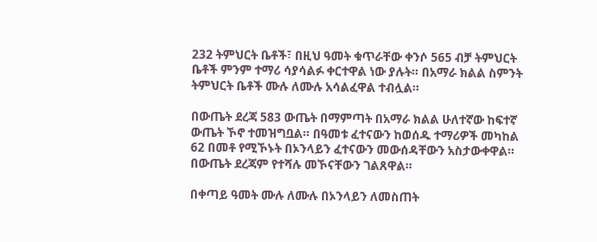232 ትምህርት ቤቶች፣ በዚህ ዓመት ቁጥራቸው ቀንሶ 565 ብቻ ትምህርት ቤቶች ምንም ተማሪ ሳያሳልፉ ቀርተዋል ነው ያሉት። በአማራ ክልል ስምንት ትምህርት ቤቶች ሙሉ ለሙሉ አሳልፈዋል ተብሏል።

በውጤት ደረጃ 583 ውጤት በማምጣት በአማራ ክልል ሁለተኛው ከፍተኛ ውጤት ኾኖ ተመዝግቧል። በዓመቱ ፈተናውን ከወሰዱ ተማሪዎች መካከል 62 በመቶ የሚኾኑት በኦንላይን ፈተናውን መውሰዳቸውን አስታውቀዋል። በውጤት ደረጃም የተሻሉ መኾናቸውን ገልጸዋል።

በቀጣይ ዓመት ሙሉ ለሙሉ በኦንላይን ለመስጠት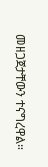መዘጋጀታቸውን ተናግረዋል።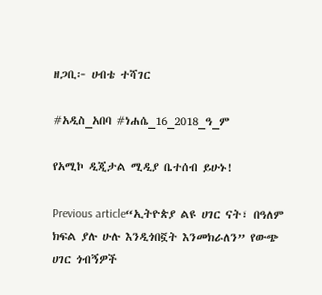ዘጋቢ፦ ሀብቴ ተሻገር

#አዲስ_አበባ #ነሐሴ_16_2018_ዓ_ም

የአሚኮ ዲጂታል ሚዲያ ቤተሰብ ይሁኑ!

Previous article“ኢትዮጵያ ልዩ ሀገር ናት፣ በዓለም ክፍል ያሉ ሁሉ እንዲጎበኟት እንመክራለን” የውጭ ሀገር ጎብኝዎች